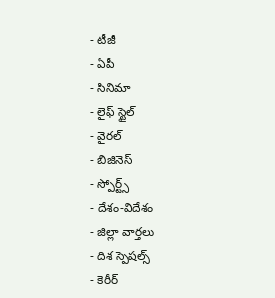- టీజీ
- ఏపీ
- సినిమా
- లైఫ్ స్టైల్
- వైరల్
- బిజినెస్
- స్పోర్ట్స్
- దేశం-విదేశం
- జిల్లా వార్తలు
- దిశ స్పెషల్స్
- కెరీర్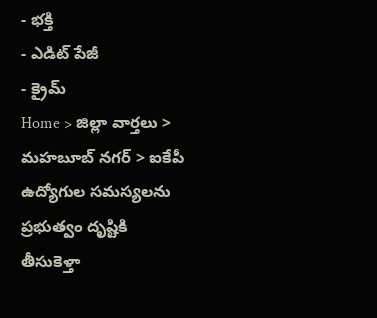- భక్తి
- ఎడిట్ పేజీ
- క్రైమ్
Home > జిల్లా వార్తలు > మహబూబ్ నగర్ > ఐకేపీ ఉద్యోగుల సమస్యలను ప్రభుత్వం దృష్టికి తీసుకెళ్తా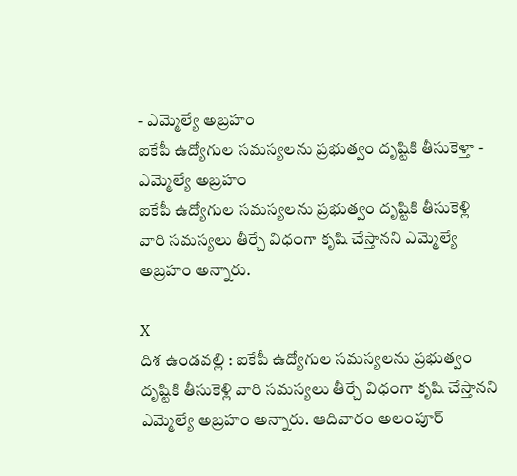- ఎమ్మెల్యే అబ్రహం
ఐకేపీ ఉద్యోగుల సమస్యలను ప్రభుత్వం దృష్టికి తీసుకెళ్తా - ఎమ్మెల్యే అబ్రహం
ఐకేపీ ఉద్యోగుల సమస్యలను ప్రభుత్వం దృష్టికి తీసుకెళ్లి వారి సమస్యలు తీర్చే విధంగా కృషి చేస్తానని ఎమ్మెల్యే అబ్రహం అన్నారు.

X
దిశ ఉండవల్లి : ఐకేపీ ఉద్యోగుల సమస్యలను ప్రభుత్వం దృష్టికి తీసుకెళ్లి వారి సమస్యలు తీర్చే విధంగా కృషి చేస్తానని ఎమ్మెల్యే అబ్రహం అన్నారు. ఆదివారం అలంపూర్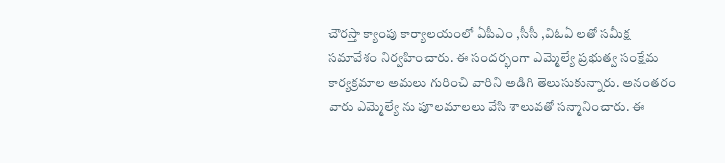చౌరస్తా క్యాంపు కార్యాలయంలో ఏపీఎం ,సీసీ ,విఓఏ లతో సమీక్ష సమావేశం నిర్వహించారు. ఈ సందర్భంగా ఎమ్మెల్యే ప్రభుత్వ సంక్షేమ కార్యక్రమాల అమలు గురించి వారిని అడిగి తెలుసుకున్నారు. అనంతరం వారు ఎమ్మెల్యే ను పూలమాలలు వేసి శాలువతో సన్మానించారు. ఈ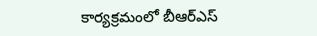కార్యక్రమంలో బీఆర్ఎస్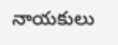నాయకులు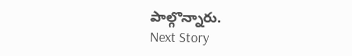పాల్గొన్నారు.
Next Story